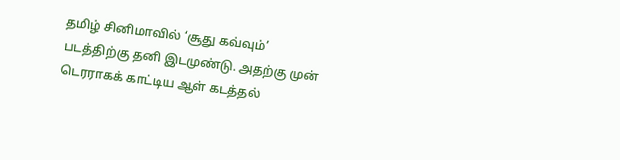தமிழ் சினிமாவில் ‘சூது கவ்வும்’ படத்திற்கு தனி இடமுண்டு. அதற்கு முன் டெரராகக் காட்டிய ஆள் கடத்தல்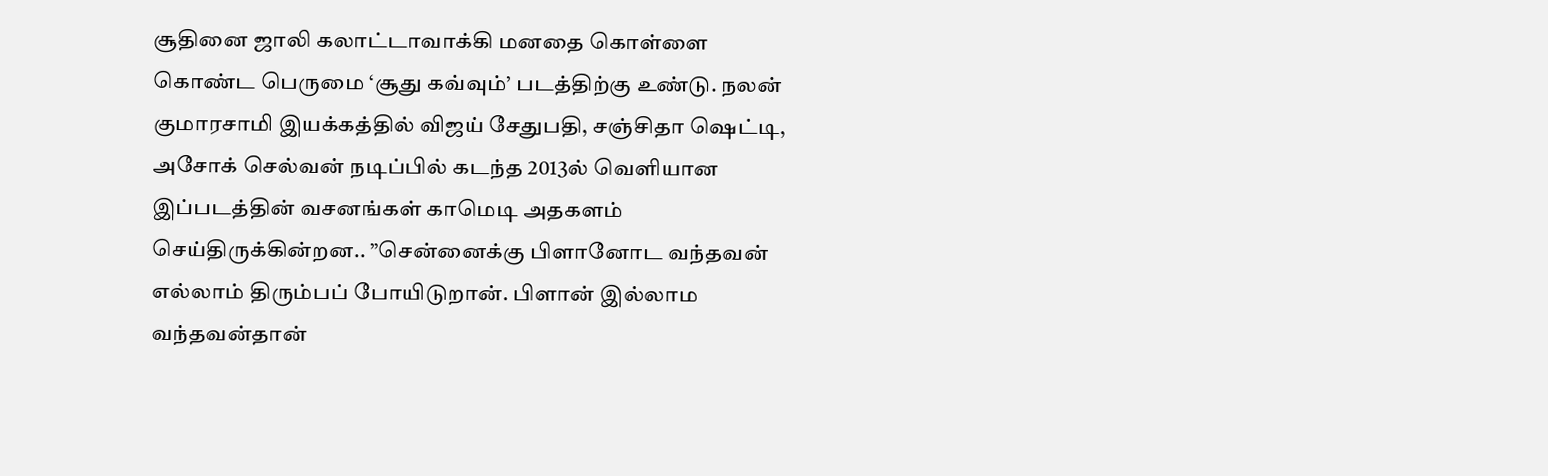சூதினை ஜாலி கலாட்டாவாக்கி மனதை கொள்ளை கொண்ட பெருமை ‘சூது கவ்வும்’ படத்திற்கு உண்டு. நலன் குமாரசாமி இயக்கத்தில் விஜய் சேதுபதி, சஞ்சிதா ஷெட்டி, அசோக் செல்வன் நடிப்பில் கடந்த 2013ல் வெளியான இப்படத்தின் வசனங்கள் காமெடி அதகளம் செய்திருக்கின்றன.. ”சென்னைக்கு பிளானோட வந்தவன் எல்லாம் திரும்பப் போயிடுறான். பிளான் இல்லாம வந்தவன்தான்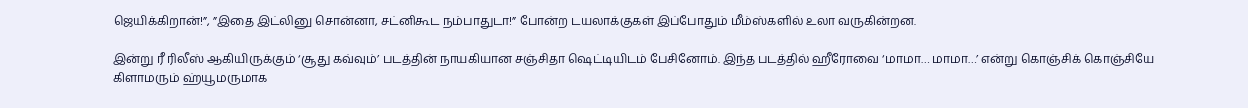ஜெயிக்கிறான்!”, ”இதை இட்லினு சொன்னா, சட்னிகூட நம்பாதுடா!” போன்ற டயலாக்குகள் இப்போதும் மீம்ஸ்களில் உலா வருகின்றன.

இன்று ரீ ரிலீஸ் ஆகியிருக்கும் ‘சூது கவ்வும்’ படத்தின் நாயகியான சஞ்சிதா ஷெட்டியிடம் பேசினோம். இந்த படத்தில் ஹீரோவை ‘மாமா… மாமா…’ என்று கொஞ்சிக் கொஞ்சியே கிளாமரும் ஹ்யூமருமாக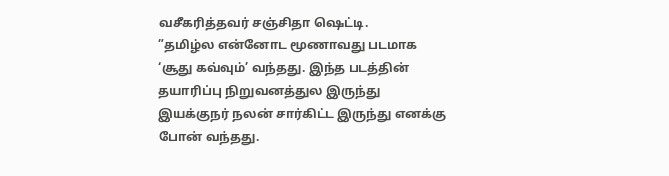வசீகரித்தவர் சஞ்சிதா ஷெட்டி.
”தமிழ்ல என்னோட மூணாவது படமாக ‘சூது கவ்வும்’ வந்தது. இந்த படத்தின் தயாரிப்பு நிறுவனத்துல இருந்து இயக்குநர் நலன் சார்கிட்ட இருந்து எனக்கு போன் வந்தது.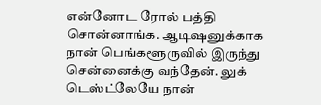என்னோட ரோல் பத்தி சொன்னாங்க. ஆடிஷனுக்காக நான் பெங்களூருவில் இருந்து சென்னைக்கு வந்தேன். லுக் டெஸ்ட்லேயே நான்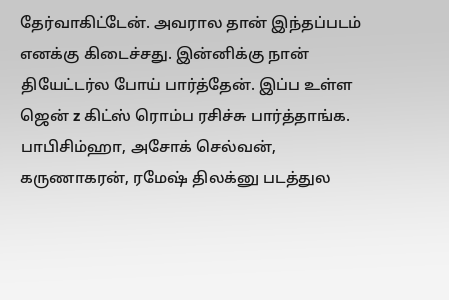தேர்வாகிட்டேன். அவரால தான் இந்தப்படம் எனக்கு கிடைச்சது. இன்னிக்கு நான் தியேட்டர்ல போய் பார்த்தேன். இப்ப உள்ள ஜென் z கிட்ஸ் ரொம்ப ரசிச்சு பார்த்தாங்க. பாபிசிம்ஹா, அசோக் செல்வன், கருணாகரன், ரமேஷ் திலக்னு படத்துல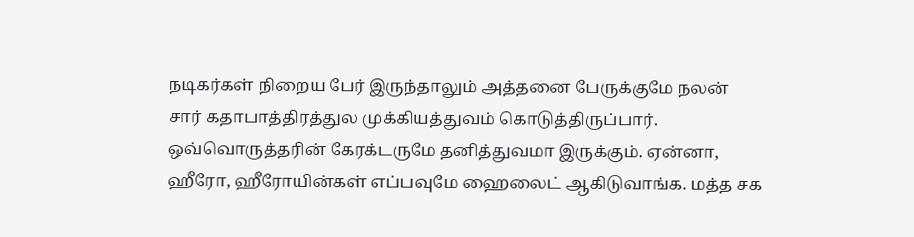நடிகர்கள் நிறைய பேர் இருந்தாலும் அத்தனை பேருக்குமே நலன் சார் கதாபாத்திரத்துல முக்கியத்துவம் கொடுத்திருப்பார். ஒவ்வொருத்தரின் கேரக்டருமே தனித்துவமா இருக்கும். ஏன்னா, ஹீரோ, ஹீரோயின்கள் எப்பவுமே ஹைலைட் ஆகிடுவாங்க. மத்த சக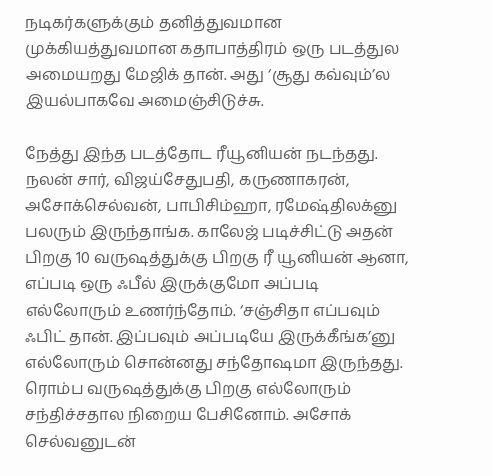நடிகர்களுக்கும் தனித்துவமான முக்கியத்துவமான கதாபாத்திரம் ஒரு படத்துல அமையறது மேஜிக் தான். அது ‘சூது கவ்வும்’ல இயல்பாகவே அமைஞ்சிடுச்சு.

நேத்து இந்த படத்தோட ரீயூனியன் நடந்தது. நலன் சார், விஜய்சேதுபதி, கருணாகரன், அசோக்செல்வன், பாபிசிம்ஹா, ரமேஷ்திலக்னு பலரும் இருந்தாங்க. காலேஜ் படிச்சிட்டு அதன் பிறகு 10 வருஷத்துக்கு பிறகு ரீ யூனியன் ஆனா, எப்படி ஒரு ஃபீல் இருக்குமோ அப்படி எல்லோரும் உணர்ந்தோம். ‘சஞ்சிதா எப்பவும் ஃபிட் தான். இப்பவும் அப்படியே இருக்கீங்க’னு எல்லோரும் சொன்னது சந்தோஷமா இருந்தது. ரொம்ப வருஷத்துக்கு பிறகு எல்லோரும் சந்திச்சதால நிறைய பேசினோம். அசோக் செல்வனுடன்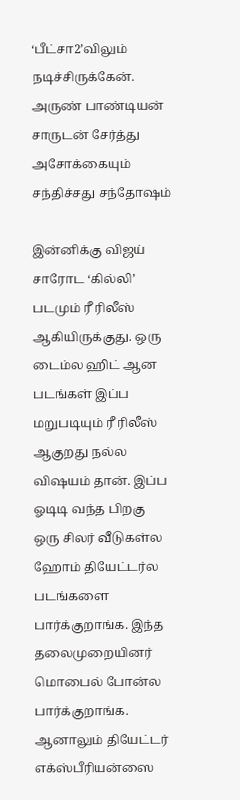‘பீட்சா2’விலும் நடிச்சிருக்கேன். அருண் பாண்டியன் சாருடன் சேர்த்து அசோக்கையும் சந்திச்சது சந்தோஷம்

இன்னிக்கு விஜய் சாரோட ‘கில்லி’ படமும் ரீ ரிலீஸ் ஆகியிருக்குது. ஒரு டைம்ல ஹிட் ஆன படங்கள் இப்ப மறுபடியும் ரீ ரிலீஸ் ஆகுறது நல்ல விஷயம் தான். இப்ப ஓடிடி வந்த பிறகு ஒரு சிலர் வீடுகள்ல ஹோம் தியேட்டர்ல படங்களை பார்க்குறாங்க. இந்த தலைமுறையினர் மொபைல் போன்ல பார்க்குறாங்க. ஆனாலும் தியேட்டர் எக்ஸ்பீரியன்ஸை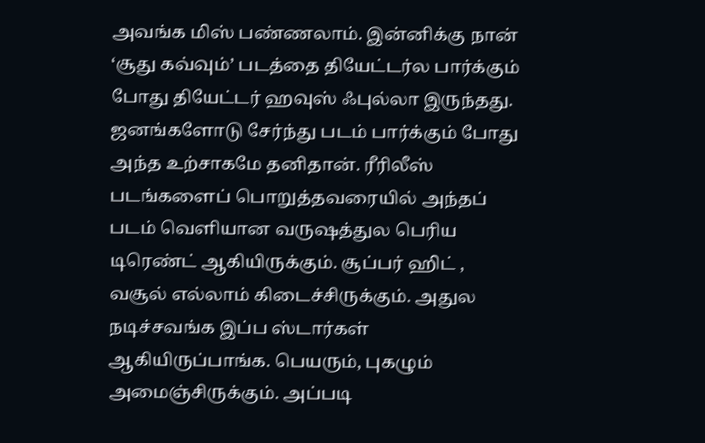அவங்க மிஸ் பண்ணலாம். இன்னிக்கு நான் ‘சூது கவ்வும்’ படத்தை தியேட்டர்ல பார்க்கும் போது தியேட்டர் ஹவுஸ் ஃபுல்லா இருந்தது. ஜனங்களோடு சேர்ந்து படம் பார்க்கும் போது அந்த உற்சாகமே தனிதான். ரீரிலீஸ் படங்களைப் பொறுத்தவரையில் அந்தப் படம் வெளியான வருஷத்துல பெரிய டிரெண்ட் ஆகியிருக்கும். சூப்பர் ஹிட் , வசூல் எல்லாம் கிடைச்சிருக்கும். அதுல நடிச்சவங்க இப்ப ஸ்டார்கள் ஆகியிருப்பாங்க. பெயரும், புகழும் அமைஞ்சிருக்கும். அப்படி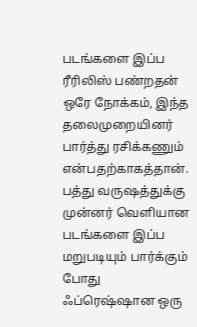படங்களை இப்ப ரீரிலிஸ் பண்றதன் ஒரே நோக்கம், இந்த தலைமுறையினர் பார்த்து ரசிக்கணும் என்பதற்காகத்தான். பத்து வருஷத்துக்கு முன்னர் வெளியான படங்களை இப்ப மறுபடியும் பார்க்கும் போது ஃப்ரெஷ்ஷான ஒரு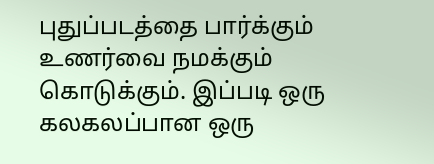புதுப்படத்தை பார்க்கும் உணர்வை நமக்கும் கொடுக்கும். இப்படி ஒரு கலகலப்பான ஒரு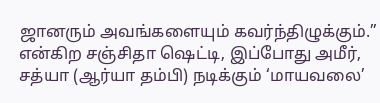ஜானரும் அவங்களையும் கவர்ந்திழுக்கும்.” என்கிற சஞ்சிதா ஷெட்டி, இப்போது அமீர், சத்யா (ஆர்யா தம்பி) நடிக்கும் ‘மாயவலை’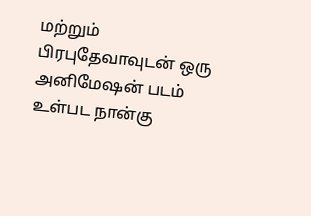மற்றும் பிரபுதேவாவுடன் ஒரு அனிமேஷன் படம் உள்பட நான்கு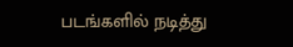படங்களில் நடித்து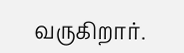வருகிறார்.